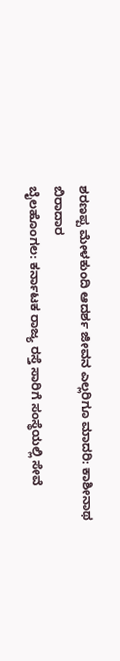ಶರಣಪ್ಪ ಮೇಳಕುಂದಿ ಆದರ್ಶ ಜೀವನ ಎಲ್ಲರಿಗೂ ಮಾದರಿ: ಕಾಶೀನಾಥ ಬಿರಾದಾರ
ಬೈಲಹೊಂಗಲ: ಕರ್ನಾಟಕ ರಾಜ್ಯ ರಸ್ತೆ ಸಾರಿಗೆ ಸಂಸ್ಥೆಯಲ್ಲಿ ಸೇವೆ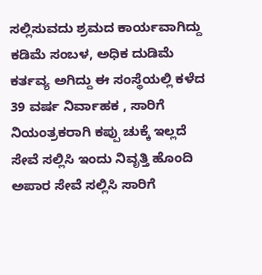ಸಲ್ಲಿಸುವದು ಶ್ರಮದ ಕಾರ್ಯವಾಗಿದ್ದು ಕಡಿಮೆ ಸಂಬಳ, ಅಧಿಕ ದುಡಿಮೆ ಕರ್ತವ್ಯ ಅಗಿದ್ದು ಈ ಸಂಸ್ಥೆಯಲ್ಲಿ ಕಳೆದ 39 ವರ್ಷ ನಿರ್ವಾಹಕ , ಸಾರಿಗೆ ನಿಯಂತ್ರಕರಾಗಿ ಕಪ್ಪು ಚುಕ್ಕೆ ಇಲ್ಲದೆ ಸೇವೆ ಸಲ್ಲಿಸಿ ಇಂದು ನಿವೃತ್ತಿ ಹೊಂದಿ ಅಪಾರ ಸೇವೆ ಸಲ್ಲಿಸಿ ಸಾರಿಗೆ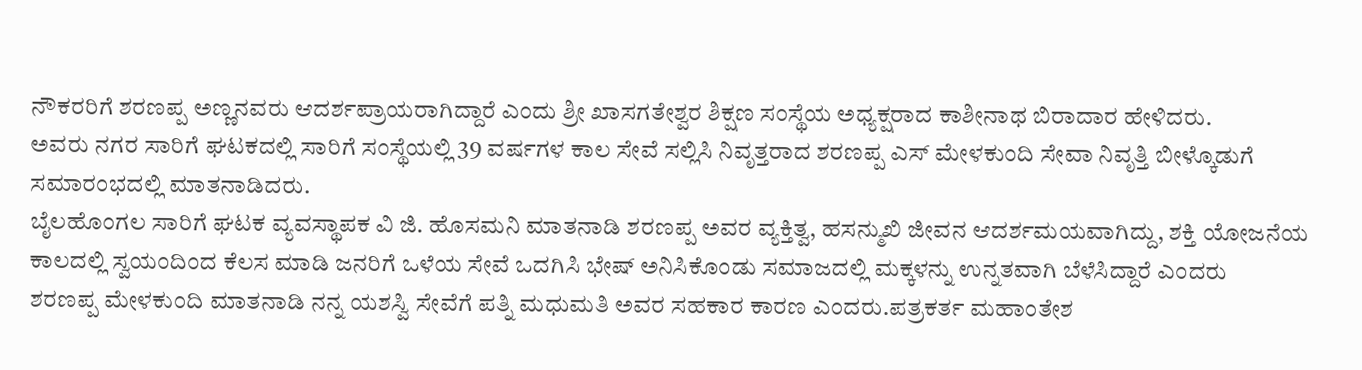ನೌಕರರಿಗೆ ಶರಣಪ್ಪ ಅಣ್ಣನವರು ಆದರ್ಶಪ್ರಾಯರಾಗಿದ್ದಾರೆ ಎಂದು ಶ್ರೀ ಖಾಸಗತೇಶ್ವರ ಶಿಕ್ಷಣ ಸಂಸ್ಥೆಯ ಅಧ್ಯಕ್ಷರಾದ ಕಾಶೀನಾಥ ಬಿರಾದಾರ ಹೇಳಿದರು.
ಅವರು ನಗರ ಸಾರಿಗೆ ಘಟಕದಲ್ಲಿ ಸಾರಿಗೆ ಸಂಸ್ಥೆಯಲ್ಲಿ 39 ವರ್ಷಗಳ ಕಾಲ ಸೇವೆ ಸಲ್ಲಿಸಿ ನಿವೃತ್ತರಾದ ಶರಣಪ್ಪ ಎಸ್ ಮೇಳಕುಂದಿ ಸೇವಾ ನಿವೃತ್ತಿ ಬೀಳ್ಕೊಡುಗೆ ಸಮಾರಂಭದಲ್ಲಿ ಮಾತನಾಡಿದರು.
ಬೈಲಹೊಂಗಲ ಸಾರಿಗೆ ಘಟಕ ವ್ಯವಸ್ಥಾಪಕ ವಿ ಜಿ. ಹೊಸಮನಿ ಮಾತನಾಡಿ ಶರಣಪ್ಪ ಅವರ ವ್ಯಕ್ತಿತ್ವ, ಹಸನ್ಮುಖಿ ಜೀವನ ಆದರ್ಶಮಯವಾಗಿದ್ದು, ಶಕ್ತಿ ಯೋಜನೆಯ ಕಾಲದಲ್ಲಿ ಸ್ವಯಂದಿಂದ ಕೆಲಸ ಮಾಡಿ ಜನರಿಗೆ ಒಳೆಯ ಸೇವೆ ಒದಗಿಸಿ ಭೇಷ್ ಅನಿಸಿಕೊಂಡು ಸಮಾಜದಲ್ಲಿ ಮಕ್ಕಳನ್ನು ಉನ್ನತವಾಗಿ ಬೆಳೆಸಿದ್ದಾರೆ ಎಂದರು
ಶರಣಪ್ಪ ಮೇಳಕುಂದಿ ಮಾತನಾಡಿ ನನ್ನ ಯಶಸ್ವಿ ಸೇವೆಗೆ ಪತ್ನಿ ಮಧುಮತಿ ಅವರ ಸಹಕಾರ ಕಾರಣ ಎಂದರು.ಪತ್ರಕರ್ತ ಮಹಾಂತೇಶ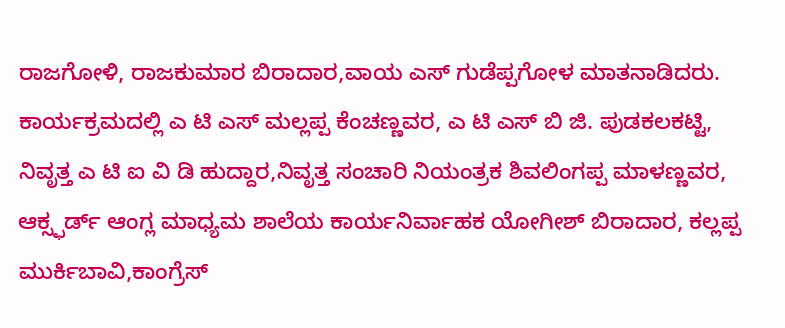ರಾಜಗೋಳಿ, ರಾಜಕುಮಾರ ಬಿರಾದಾರ,ವಾಯ ಎಸ್ ಗುಡೆಪ್ಪಗೋಳ ಮಾತನಾಡಿದರು.
ಕಾರ್ಯಕ್ರಮದಲ್ಲಿ ಎ ಟಿ ಎಸ್ ಮಲ್ಲಪ್ಪ ಕೆಂಚಣ್ಣವರ, ಎ ಟಿ ಎಸ್ ಬಿ ಜಿ. ಪುಡಕಲಕಟ್ಟಿ, ನಿವೃತ್ತ ಎ ಟಿ ಐ ವಿ ಡಿ ಹುದ್ದಾರ,ನಿವೃತ್ತ ಸಂಚಾರಿ ನಿಯಂತ್ರಕ ಶಿವಲಿಂಗಪ್ಪ ಮಾಳಣ್ಣವರ, ಆಕ್ಸ್ಫರ್ಡ್ ಆಂಗ್ಲ ಮಾಧ್ಯಮ ಶಾಲೆಯ ಕಾರ್ಯನಿರ್ವಾಹಕ ಯೋಗೀಶ್ ಬಿರಾದಾರ, ಕಲ್ಲಪ್ಪ ಮುರ್ಕಿಬಾವಿ,ಕಾಂಗ್ರೆಸ್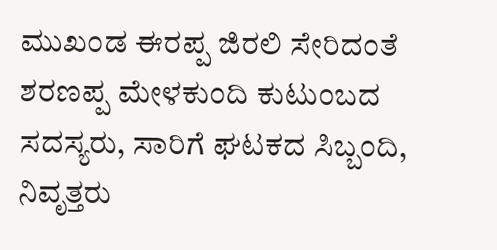ಮುಖಂಡ ಈರಪ್ಪ ಜಿರಲಿ ಸೇರಿದಂತೆ ಶರಣಪ್ಪ ಮೇಳಕುಂದಿ ಕುಟುಂಬದ ಸದಸ್ಯರು, ಸಾರಿಗೆ ಘಟಕದ ಸಿಬ್ಬಂದಿ, ನಿವೃತ್ತರು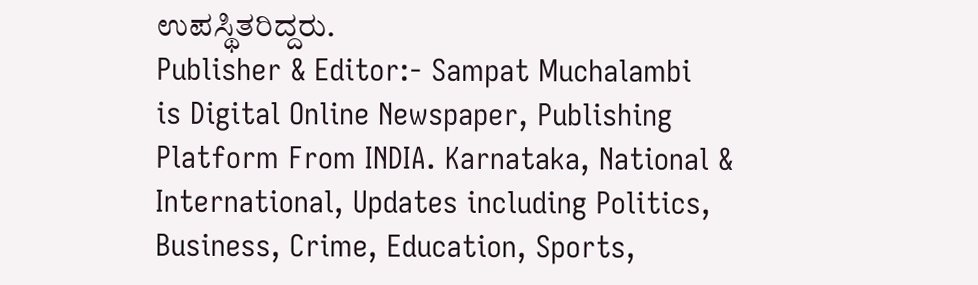ಉಪಸ್ಥಿತರಿದ್ದರು.
Publisher & Editor:- Sampat Muchalambi
is Digital Online Newspaper, Publishing Platform From INDIA. Karnataka, National & International, Updates including Politics, Business, Crime, Education, Sports,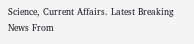Science, Current Affairs. Latest Breaking News From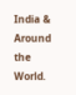India & Around the World.